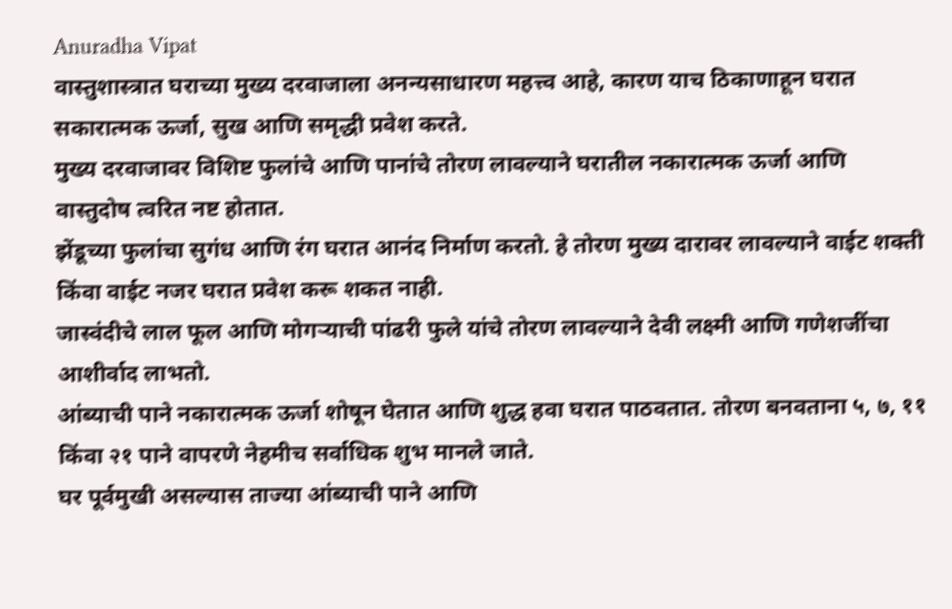Anuradha Vipat
वास्तुशास्त्रात घराच्या मुख्य दरवाजाला अनन्यसाधारण महत्त्व आहे, कारण याच ठिकाणाहून घरात सकारात्मक ऊर्जा, सुख आणि समृद्धी प्रवेश करते.
मुख्य दरवाजावर विशिष्ट फुलांचे आणि पानांचे तोरण लावल्याने घरातील नकारात्मक ऊर्जा आणि वास्तुदोष त्वरित नष्ट होतात.
झेंडूच्या फुलांचा सुगंध आणि रंग घरात आनंद निर्माण करतो. हे तोरण मुख्य दारावर लावल्याने वाईट शक्ती किंवा वाईट नजर घरात प्रवेश करू शकत नाही.
जास्वंदीचे लाल फूल आणि मोगऱ्याची पांढरी फुले यांचे तोरण लावल्याने देवी लक्ष्मी आणि गणेशजींचा आशीर्वाद लाभतो.
आंब्याची पाने नकारात्मक ऊर्जा शोषून घेतात आणि शुद्ध हवा घरात पाठवतात. तोरण बनवताना ५, ७, ११ किंवा २१ पाने वापरणे नेहमीच सर्वाधिक शुभ मानले जाते.
घर पूर्वमुखी असल्यास ताज्या आंब्याची पाने आणि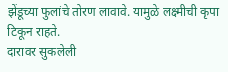झेंडूच्या फुलांचे तोरण लावावे. यामुळे लक्ष्मीची कृपा टिकून राहते.
दारावर सुकलेली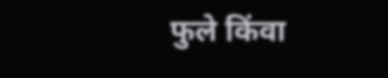फुले किंवा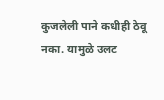कुजलेली पाने कधीही ठेवू नका. यामुळे उलट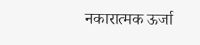नकारात्मक ऊर्जा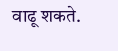वाढू शकते.